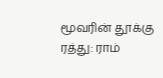மூவரின் தூக்கு ரத்து: ராம்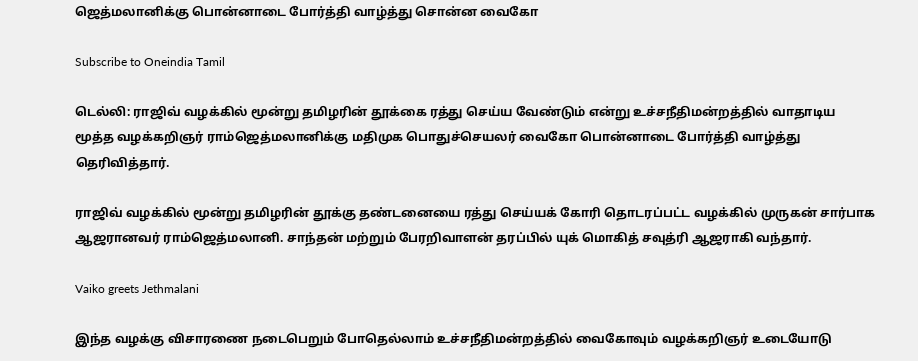ஜெத்மலானிக்கு பொன்னாடை போர்த்தி வாழ்த்து சொன்ன வைகோ

Subscribe to Oneindia Tamil

டெல்லி: ராஜிவ் வழக்கில் மூன்று தமிழரின் தூக்கை ரத்து செய்ய வேண்டும் என்று உச்சநீதிமன்றத்தில் வாதாடிய மூத்த வழக்கறிஞர் ராம்ஜெத்மலானிக்கு மதிமுக பொதுச்செயலர் வைகோ பொன்னாடை போர்த்தி வாழ்த்து தெரிவித்தார்.

ராஜிவ் வழக்கில் மூன்று தமிழரின் தூக்கு தண்டனையை ரத்து செய்யக் கோரி தொடரப்பட்ட வழக்கில் முருகன் சார்பாக ஆஜரானவர் ராம்ஜெத்மலானி. சாந்தன் மற்றும் பேரறிவாளன் தரப்பில் யுக் மொகித் சவுத்ரி ஆஜராகி வந்தார்.

Vaiko greets Jethmalani

இந்த வழக்கு விசாரணை நடைபெறும் போதெல்லாம் உச்சநீதிமன்றத்தில் வைகோவும் வழக்கறிஞர் உடையோடு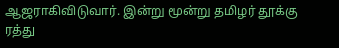ஆஜராகிவிடுவார். இன்று மூன்று தமிழர் தூக்கு ரத்து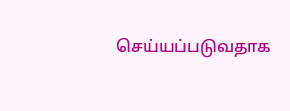செய்யப்படுவதாக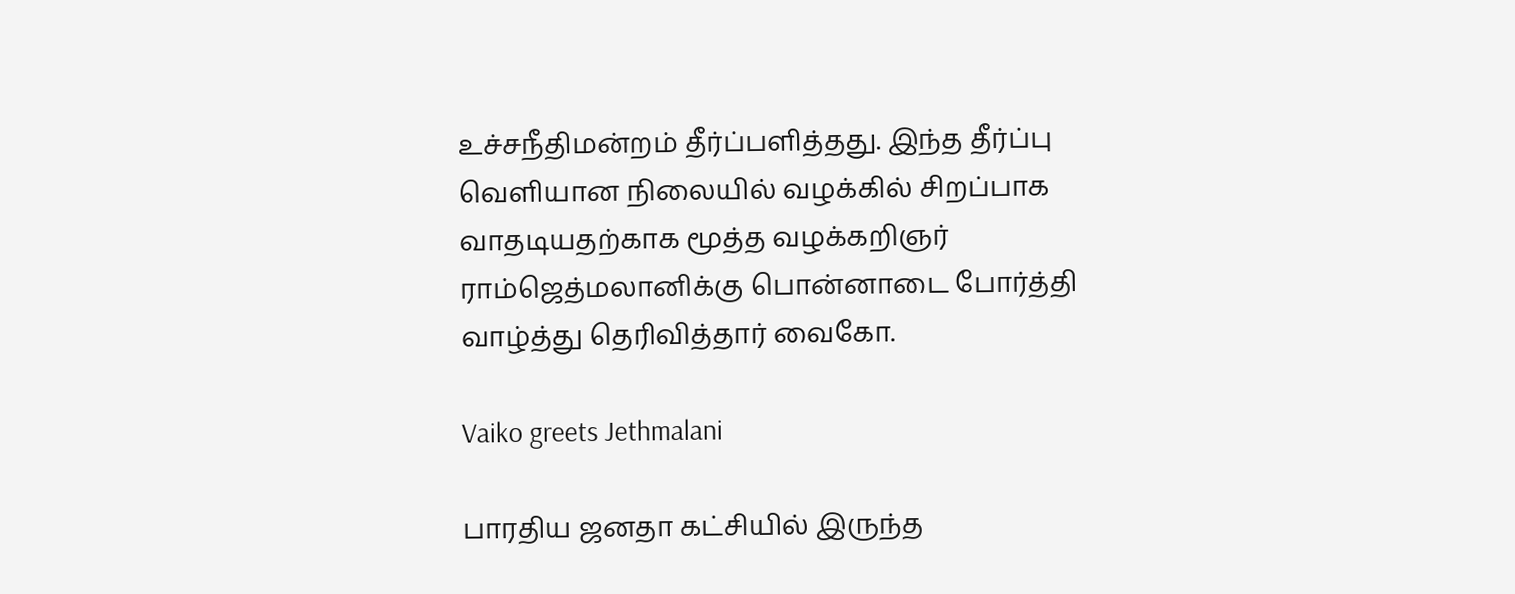உச்சநீதிமன்றம் தீர்ப்பளித்தது. இந்த தீர்ப்பு வெளியான நிலையில் வழக்கில் சிறப்பாக வாதடியதற்காக மூத்த வழக்கறிஞர் ராம்ஜெத்மலானிக்கு பொன்னாடை போர்த்தி வாழ்த்து தெரிவித்தார் வைகோ.

Vaiko greets Jethmalani

பாரதிய ஜனதா கட்சியில் இருந்த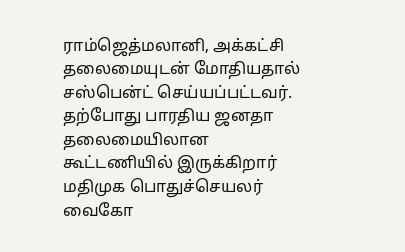ராம்ஜெத்மலானி, அக்கட்சி தலைமையுடன் மோதியதால் சஸ்பென்ட் செய்யப்பட்டவர். தற்போது பாரதிய ஜனதா தலைமையிலான கூட்டணியில் இருக்கிறார் மதிமுக பொதுச்செயலர் வைகோ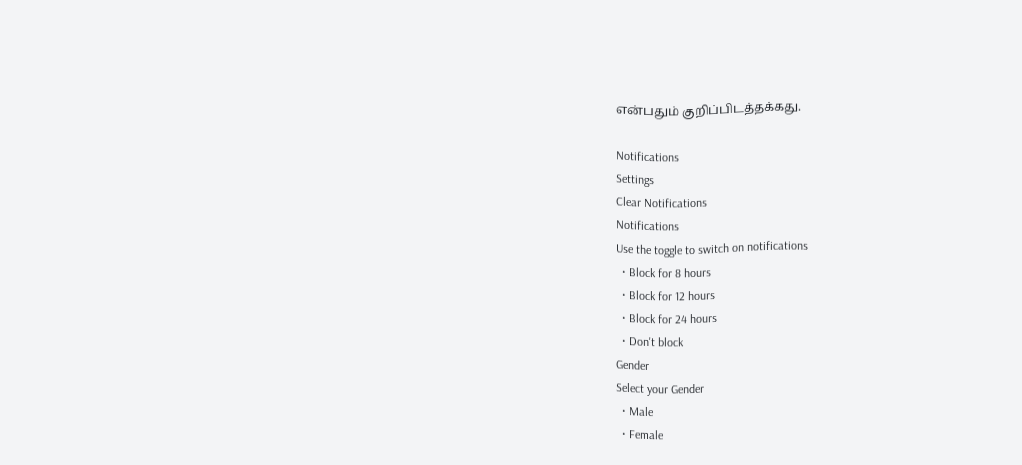என்பதும் குறிப்பிடத்தக்கது.

Notifications
Settings
Clear Notifications
Notifications
Use the toggle to switch on notifications
  • Block for 8 hours
  • Block for 12 hours
  • Block for 24 hours
  • Don't block
Gender
Select your Gender
  • Male
  • Female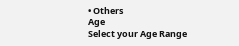• Others
Age
Select your Age Range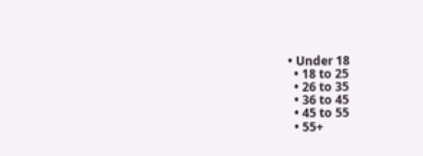• Under 18
  • 18 to 25
  • 26 to 35
  • 36 to 45
  • 45 to 55
  • 55+